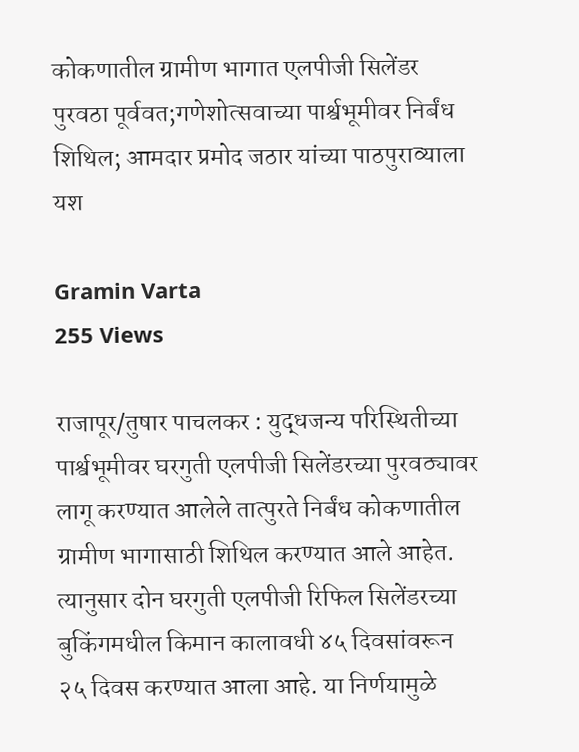कोकणातील ग्रामीण भागात एलपीजी सिलेंडर पुरवठा पूर्ववत;गणेशोत्सवाच्या पार्श्वभूमीवर निर्बंध शिथिल; आमदार प्रमोद जठार यांच्या पाठपुराव्याला यश

Gramin Varta
255 Views

राजापूर/तुषार पाचलकर : युद्धजन्य परिस्थितीच्या पार्श्वभूमीवर घरगुती एलपीजी सिलेंडरच्या पुरवठ्यावर लागू करण्यात आलेले तात्पुरते निर्बंध कोकणातील ग्रामीण भागासाठी शिथिल करण्यात आले आहेत. त्यानुसार दोन घरगुती एलपीजी रिफिल सिलेंडरच्या बुकिंगमधील किमान कालावधी ४५ दिवसांवरून २५ दिवस करण्यात आला आहे. या निर्णयामुळे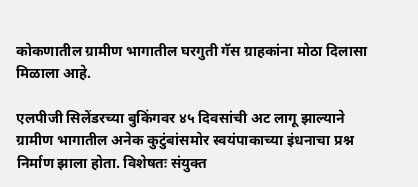कोकणातील ग्रामीण भागातील घरगुती गॅस ग्राहकांना मोठा दिलासा मिळाला आहे.

एलपीजी सिलेंडरच्या बुकिंगवर ४५ दिवसांची अट लागू झाल्याने ग्रामीण भागातील अनेक कुटुंबांसमोर स्वयंपाकाच्या इंधनाचा प्रश्न निर्माण झाला होता. विशेषतः संयुक्त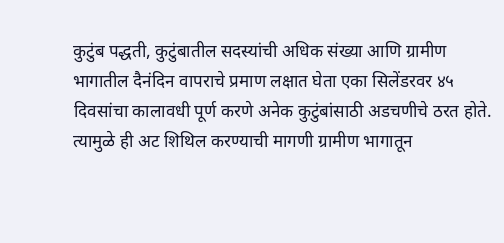कुटुंब पद्धती, कुटुंबातील सदस्यांची अधिक संख्या आणि ग्रामीण भागातील दैनंदिन वापराचे प्रमाण लक्षात घेता एका सिलेंडरवर ४५ दिवसांचा कालावधी पूर्ण करणे अनेक कुटुंबांसाठी अडचणीचे ठरत होते. त्यामुळे ही अट शिथिल करण्याची मागणी ग्रामीण भागातून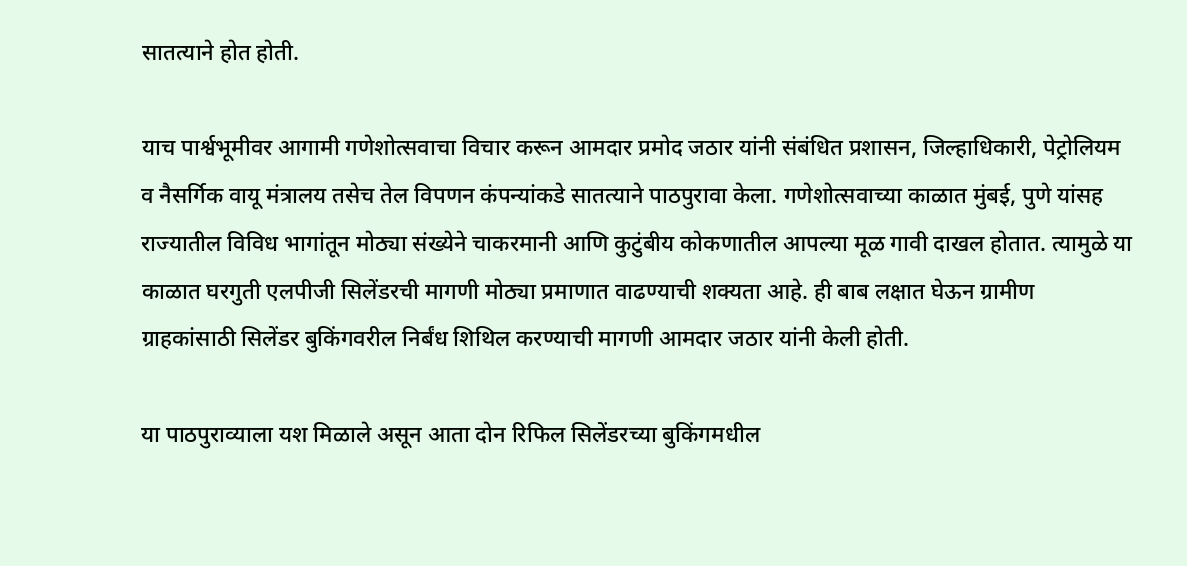सातत्याने होत होती.

याच पार्श्वभूमीवर आगामी गणेशोत्सवाचा विचार करून आमदार प्रमोद जठार यांनी संबंधित प्रशासन, जिल्हाधिकारी, पेट्रोलियम व नैसर्गिक वायू मंत्रालय तसेच तेल विपणन कंपन्यांकडे सातत्याने पाठपुरावा केला. गणेशोत्सवाच्या काळात मुंबई, पुणे यांसह राज्यातील विविध भागांतून मोठ्या संख्येने चाकरमानी आणि कुटुंबीय कोकणातील आपल्या मूळ गावी दाखल होतात. त्यामुळे या काळात घरगुती एलपीजी सिलेंडरची मागणी मोठ्या प्रमाणात वाढण्याची शक्यता आहे. ही बाब लक्षात घेऊन ग्रामीण ग्राहकांसाठी सिलेंडर बुकिंगवरील निर्बंध शिथिल करण्याची मागणी आमदार जठार यांनी केली होती.

या पाठपुराव्याला यश मिळाले असून आता दोन रिफिल सिलेंडरच्या बुकिंगमधील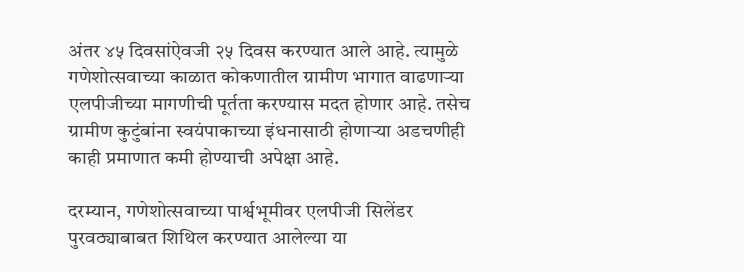अंतर ४५ दिवसांऐवजी २५ दिवस करण्यात आले आहे. त्यामुळे गणेशोत्सवाच्या काळात कोकणातील ग्रामीण भागात वाढणाऱ्या एलपीजीच्या मागणीची पूर्तता करण्यास मदत होणार आहे. तसेच ग्रामीण कुटुंबांना स्वयंपाकाच्या इंधनासाठी होणाऱ्या अडचणीही काही प्रमाणात कमी होण्याची अपेक्षा आहे.

दरम्यान, गणेशोत्सवाच्या पार्श्वभूमीवर एलपीजी सिलेंडर पुरवठ्याबाबत शिथिल करण्यात आलेल्या या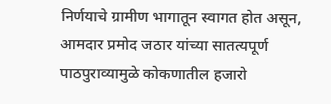निर्णयाचे ग्रामीण भागातून स्वागत होत असून, आमदार प्रमोद जठार यांच्या सातत्यपूर्ण पाठपुराव्यामुळे कोकणातील हजारो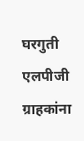घरगुती एलपीजी ग्राहकांना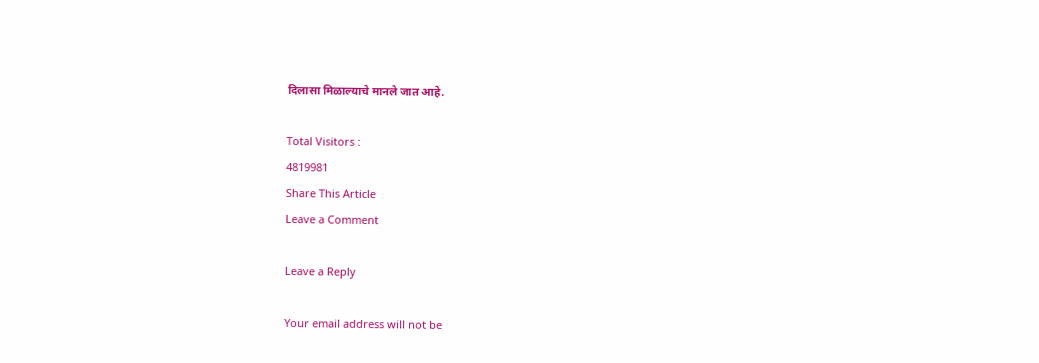दिलासा मिळाल्याचे मानले जात आहे.

Total Visitors :
4819981
Share This Article
Leave a Comment

Leave a Reply

Your email address will not be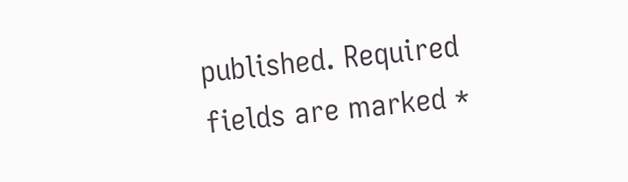published. Required fields are marked *